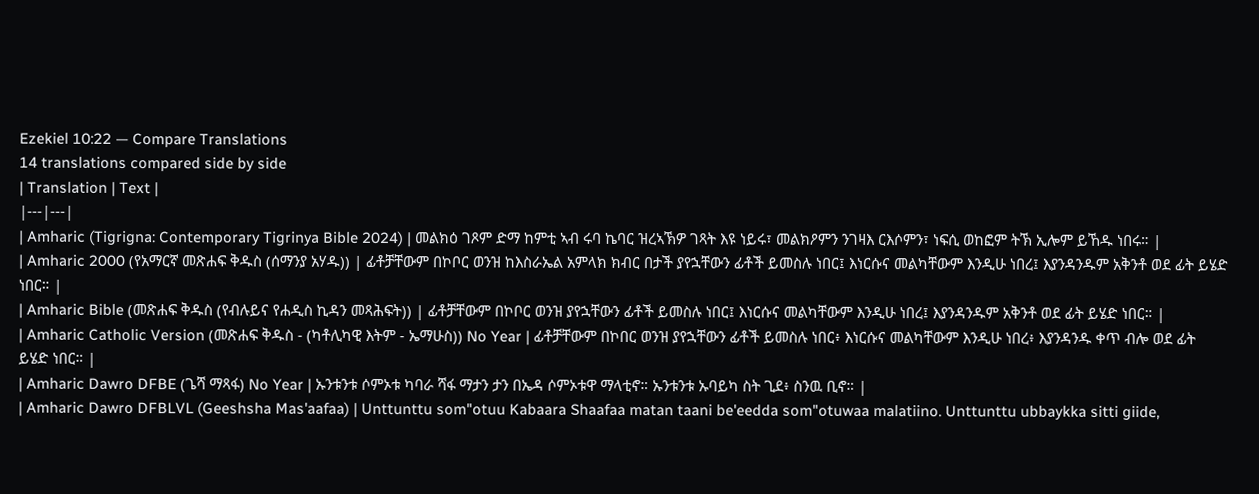Ezekiel 10:22 — Compare Translations
14 translations compared side by side
| Translation | Text |
|---|---|
| Amharic (Tigrigna: Contemporary Tigrinya Bible 2024) | መልክዕ ገጾም ድማ ከምቲ ኣብ ሩባ ኬባር ዝረኣኽዎ ገጻት እዩ ነይሩ፣ መልክዖምን ንገዛእ ርእሶምን፣ ነፍሲ ወከፎም ትኽ ኢሎም ይኸዱ ነበሩ። |
| Amharic 2000 (የአማርኛ መጽሐፍ ቅዱስ (ሰማንያ አሃዱ)) | ፊቶቻቸውም በኮቦር ወንዝ ከእስራኤል አምላክ ክብር በታች ያየኋቸውን ፊቶች ይመስሉ ነበር፤ እነርሱና መልካቸውም እንዲሁ ነበረ፤ እያንዳንዱም አቅንቶ ወደ ፊት ይሄድ ነበር። |
| Amharic Bible (መጽሐፍ ቅዱስ (የብሉይና የሐዲስ ኪዳን መጻሕፍት)) | ፊቶቻቸውም በኮቦር ወንዝ ያየኋቸውን ፊቶች ይመስሉ ነበር፤ እነርሱና መልካቸውም እንዲሁ ነበረ፤ እያንዳንዱም አቅንቶ ወደ ፊት ይሄድ ነበር። |
| Amharic Catholic Version (መጽሐፍ ቅዱስ - (ካቶሊካዊ እትም - ኤማሁስ)) No Year | ፊቶቻቸውም በኮበር ወንዝ ያየኋቸውን ፊቶች ይመስሉ ነበር፥ እነርሱና መልካቸውም እንዲሁ ነበረ፥ እያንዳንዱ ቀጥ ብሎ ወደ ፊት ይሄድ ነበር። |
| Amharic Dawro DFBE (ጌሻ ማጻፋ) No Year | ኡንቱንቱ ሶምኦቱ ካባራ ሻፋ ማታን ታን በኤዳ ሶምኦቱዋ ማላቲኖ። ኡንቱንቱ ኡባይካ ስት ጊደ፥ ስንዉ ቢኖ። |
| Amharic Dawro DFBLVL (Geeshsha Mas'aafaa) | Unttunttu som"otuu Kabaara Shaafaa matan taani be'eedda som"otuwaa malatiino. Unttunttu ubbaykka sitti giide,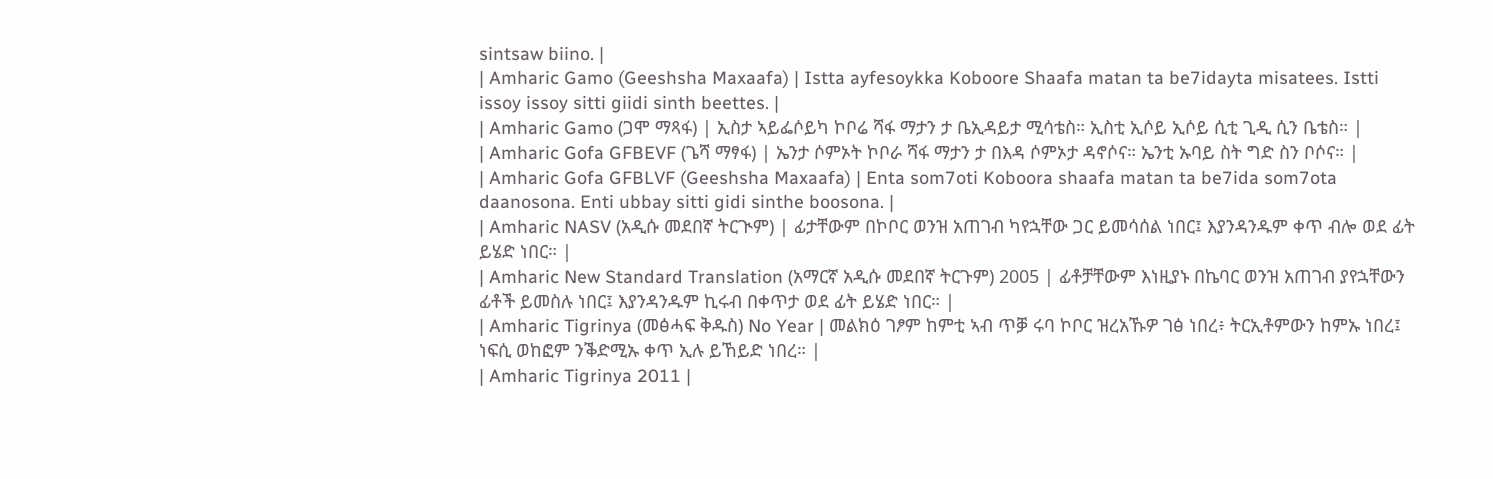sintsaw biino. |
| Amharic Gamo (Geeshsha Maxaafa) | Istta ayfesoykka Koboore Shaafa matan ta be7idayta misatees. Istti issoy issoy sitti giidi sinth beettes. |
| Amharic Gamo (ጋሞ ማጻፋ) | ኢስታ ኣይፌሶይካ ኮቦሬ ሻፋ ማታን ታ ቤኢዳይታ ሚሳቴስ። ኢስቲ ኢሶይ ኢሶይ ሲቲ ጊዲ ሲን ቤቴስ። |
| Amharic Gofa GFBEVF (ጌሻ ማፃፋ) | ኤንታ ሶምኦት ኮቦራ ሻፋ ማታን ታ በእዳ ሶምኦታ ዳኖሶና። ኤንቲ ኡባይ ስት ግድ ስን ቦሶና። |
| Amharic Gofa GFBLVF (Geeshsha Maxaafa) | Enta som7oti Koboora shaafa matan ta be7ida som7ota daanosona. Enti ubbay sitti gidi sinthe boosona. |
| Amharic NASV (አዲሱ መደበኛ ትርጒም) | ፊታቸውም በኮቦር ወንዝ አጠገብ ካየኋቸው ጋር ይመሳሰል ነበር፤ እያንዳንዱም ቀጥ ብሎ ወደ ፊት ይሄድ ነበር። |
| Amharic New Standard Translation (አማርኛ አዲሱ መደበኛ ትርጉም) 2005 | ፊቶቻቸውም እነዚያኑ በኬባር ወንዝ አጠገብ ያየኋቸውን ፊቶች ይመስሉ ነበር፤ እያንዳንዱም ኪሩብ በቀጥታ ወደ ፊት ይሄድ ነበር። |
| Amharic Tigrinya (መፅሓፍ ቅዱስ) No Year | መልክዕ ገፆም ከምቲ ኣብ ጥቓ ሩባ ኮቦር ዝረአኹዎ ገፅ ነበረ፥ ትርኢቶምውን ከምኡ ነበረ፤ ነፍሲ ወከፎም ንቕድሚኡ ቀጥ ኢሉ ይኸይድ ነበረ። |
| Amharic Tigrinya 2011 |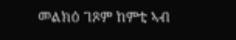መልክዕ ገጾም ከምቲ ኣብ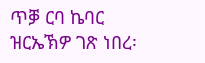ጥቓ ርባ ኬባር ዝርኤኽዎ ገጽ ነበረ፡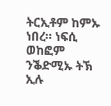ትርኢቶም ከምኡ ነበረ። ነፍሲ ወከፎም ንቕድሚኡ ትኽ ኢሉ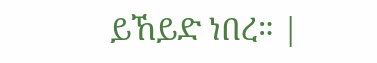ይኸይድ ነበረ። |